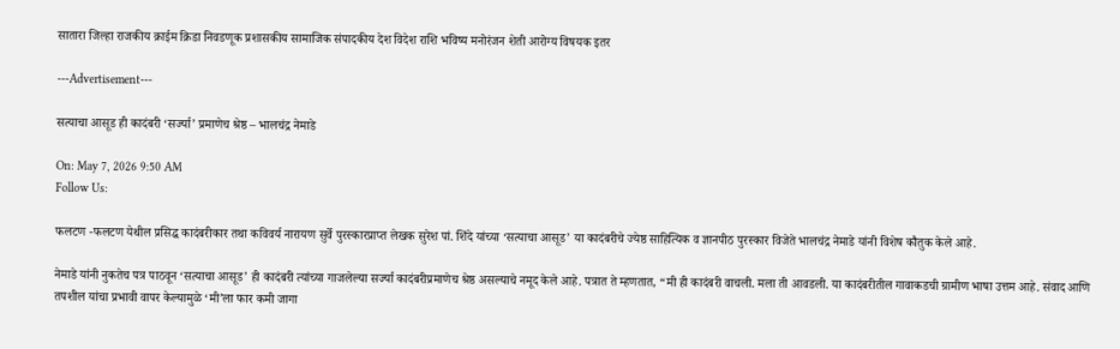सातारा जिल्हा राजकीय क्राईम क्रिडा निवडणूक प्रशासकीय सामाजिक संपादकीय देश विदेश राशि भविष्य मनोरंजन शेती आरोग्य विषयक इतर

---Advertisement---

सत्याचा आसूड ही कादंबरी ‘सर्ज्या’ प्रमाणेच श्रेष्ठ – भालचंद्र नेमाडे

On: May 7, 2026 9:50 AM
Follow Us:

फलटण -फलटण येथील प्रसिद्ध कादंबरीकार तथा कविवर्य नारायण सुर्वे पुरस्कारप्राप्त लेखक सुरेश पां. शिंदे यांच्या ‘सत्याचा आसूड’ या कादंबरीचे ज्येष्ठ साहित्यिक व ज्ञानपीठ पुरस्कार विजेते भालचंद्र नेमाडे यांनी विशेष कौतुक केले आहे.

नेमाडे यांनी नुकतेच पत्र पाठवून ‘सत्याचा आसूड’ ही कादंबरी त्यांच्या गाजलेल्या सर्ज्या कादंबरीप्रमाणेच श्रेष्ठ असल्याचे नमूद केले आहे. पत्रात ते म्हणतात, “मी ही कादंबरी वाचली. मला ती आवडली. या कादंबरीतील गावाकडची ग्रामीण भाषा उत्तम आहे. संवाद आणि तपशील यांचा प्रभावी वापर केल्यामुळे ‘मी’ला फार कमी जागा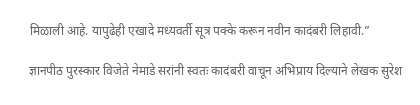मिळाली आहे. यापुढेही एखादे मध्यवर्ती सूत्र पक्के करून नवीन कादंबरी लिहावी.”

ज्ञानपीठ पुरस्कार विजेते नेमाडे सरांनी स्वतः कादंबरी वाचून अभिप्राय दिल्याने लेखक सुरेश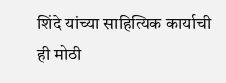शिंदे यांच्या साहित्यिक कार्याची ही मोठी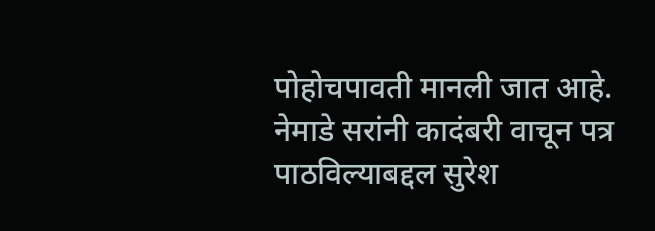पोहोचपावती मानली जात आहे. नेमाडे सरांनी कादंबरी वाचून पत्र पाठविल्याबद्दल सुरेश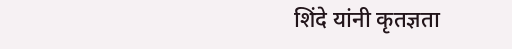शिंदे यांनी कृतज्ञता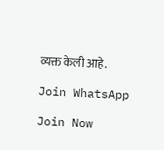व्यक्त केली आहे.

Join WhatsApp

Join Now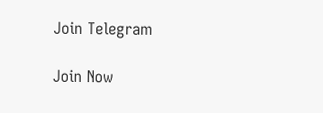Join Telegram

Join Now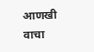आणखी वाचा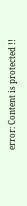error: Content is protected !!